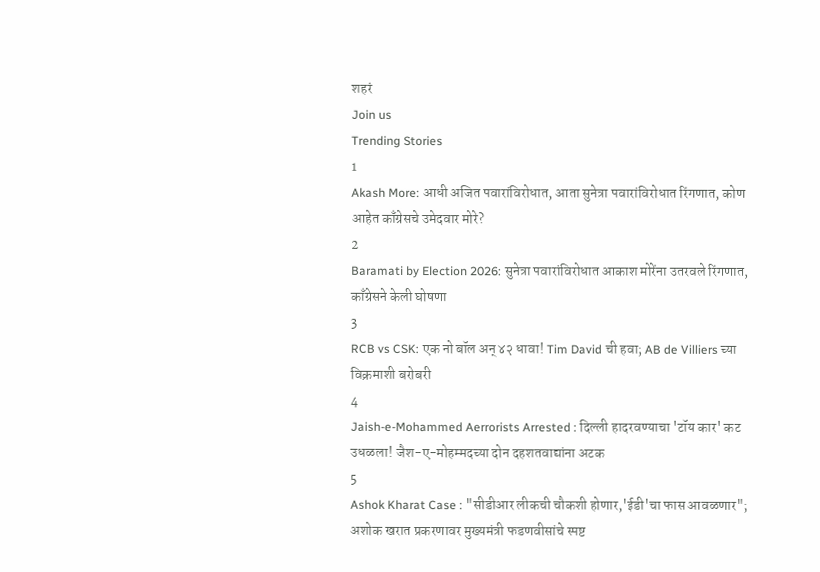शहरं
Join us
Trending Stories
1
Akash More: आधी अजित पवारांविरोधात, आता सुनेत्रा पवारांविरोधात रिंगणात, कोण आहेत काँग्रेसचे उमेदवार मोरे?
2
Baramati by Election 2026: सुनेत्रा पवारांविरोधात आकाश मोरेंना उतरवले रिंगणात, काँग्रेसने केली घोषणा
3
RCB vs CSK: एक नो बॉल अन् ४२ धावा! Tim David ची हवा; AB de Villiers च्या विक्रमाशी बरोबरी
4
Jaish-e-Mohammed Aerrorists Arrested : दिल्ली हादरवण्याचा 'टॉय कार' कट उधळला! जैश-ए-मोहम्मदच्या दोन दहशतवाद्यांना अटक
5
Ashok Kharat Case : "सीडीआर लीकची चौकशी होणार,'ईडी'चा फास आवळणार"; अशोक खरात प्रकरणावर मुख्यमंत्री फडणवीसांचे स्पष्ट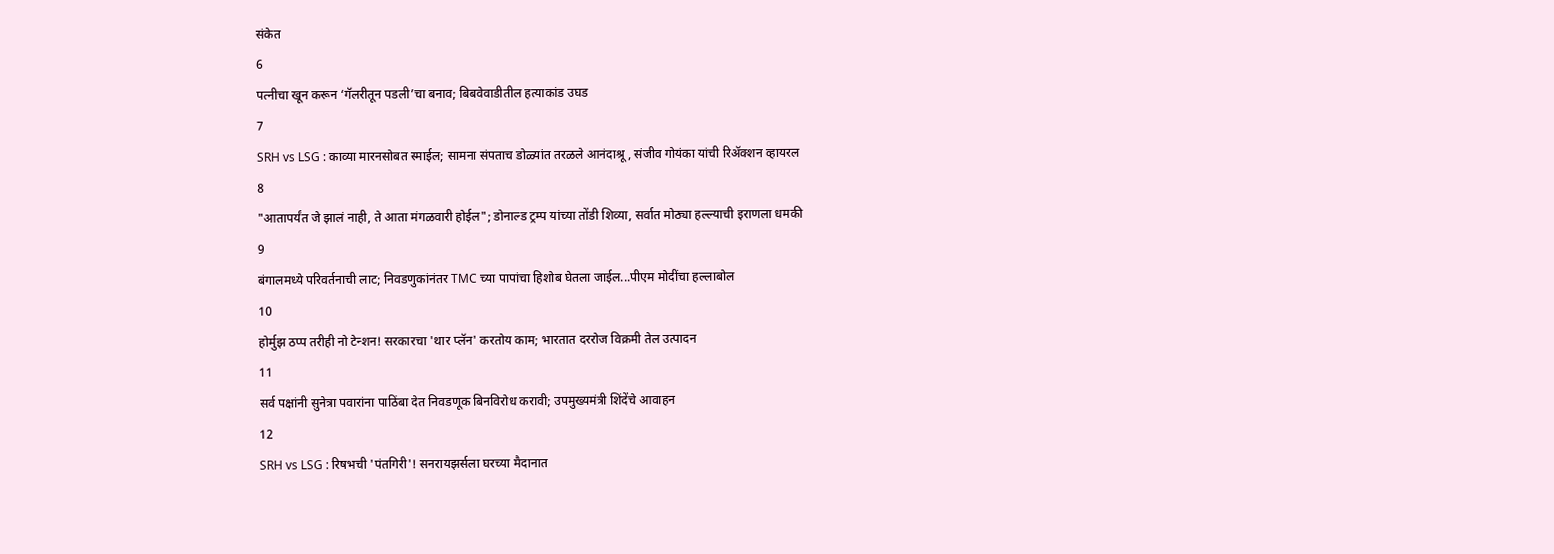संकेत
6
पत्नीचा खून करून ‘गॅलरीतून पडली’चा बनाव; बिबवेवाडीतील हत्याकांड उघड
7
SRH vs LSG : काव्या मारनसोबत स्माईल; सामना संपताच डोळ्यांत तरळले आनंदाश्रू, संजीव गोयंका यांची रिॲक्शन व्हायरल
8
"आतापर्यंत जे झालं नाही, ते आता मंगळवारी होईल"; डोनाल्ड ट्रम्प यांच्या तोंडी शिव्या, सर्वात मोठ्या हल्ल्याची इराणला धमकी
9
बंगालमध्ये परिवर्तनाची लाट; निवडणुकांनंतर TMC च्या पापांचा हिशोब घेतला जाईल...पीएम मोदींचा हल्लाबोल
10
होर्मुझ ठप्प तरीही नो टेन्शन! सरकारचा 'थार प्लॅन' करतोय काम; भारतात दररोज विक्रमी तेल उत्पादन
11
सर्व पक्षांनी सुनेत्रा पवारांना पाठिंबा देत निवडणूक बिनविरोध करावी; उपमुख्यमंत्री शिंदेंचे आवाहन
12
SRH vs LSG : रिषभची 'पंतगिरी'! सनरायझर्सला घरच्या मैदानात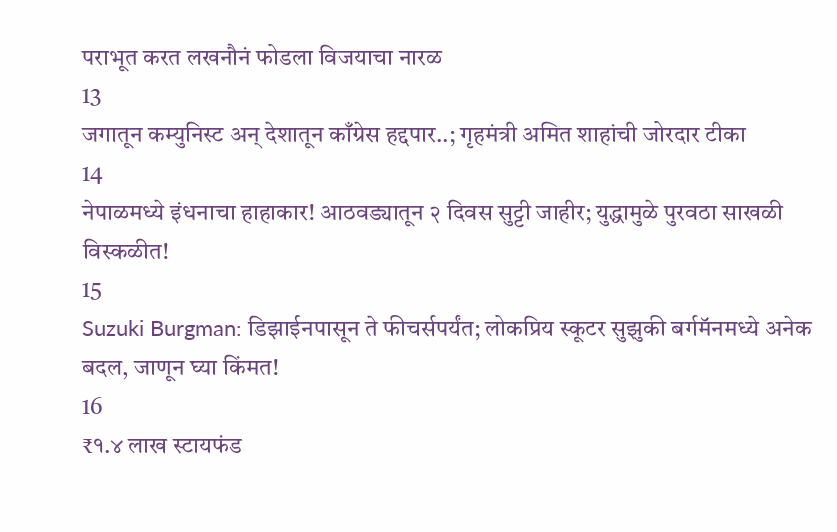पराभूत करत लखनौनं फोडला विजयाचा नारळ
13
जगातून कम्युनिस्ट अन् देशातून काँग्रेस हद्दपार..; गृहमंत्री अमित शाहांची जोरदार टीका
14
नेपाळमध्ये इंधनाचा हाहाकार! आठवड्यातून २ दिवस सुट्टी जाहीर; युद्धामुळे पुरवठा साखळी विस्कळीत!
15
Suzuki Burgman: डिझाईनपासून ते फीचर्सपर्यंत; लोकप्रिय स्कूटर सुझुकी बर्गमॅनमध्ये अनेक बदल, जाणून घ्या किंमत!
16
₹१.४ लाख स्टायफंड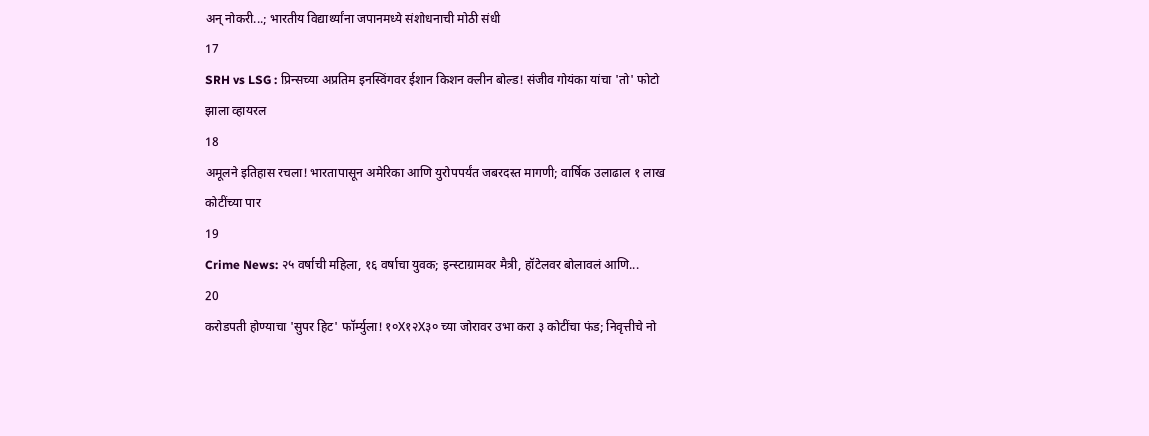अन् नोकरी...; भारतीय विद्यार्थ्यांना जपानमध्ये संशोधनाची मोठी संधी
17
SRH vs LSG : प्रिन्सच्या अप्रतिम इनस्विंगवर ईशान किशन क्लीन बोल्ड! संजीव गोयंका यांचा 'तो' फोटो झाला व्हायरल
18
अमूलने इतिहास रचला! भारतापासून अमेरिका आणि युरोपपर्यंत जबरदस्त मागणी; वार्षिक उलाढाल १ लाख कोटींच्या पार
19
Crime News: २५ वर्षाची महिला, १६ वर्षाचा युवक; इन्स्टाग्रामवर मैत्री, हॉटेलवर बोलावलं आणि...
20
करोडपती होण्याचा 'सुपर हिट' फॉर्म्युला! १०X१२X३० च्या जोरावर उभा करा ३ कोटींचा फंड; निवृत्तीचे नो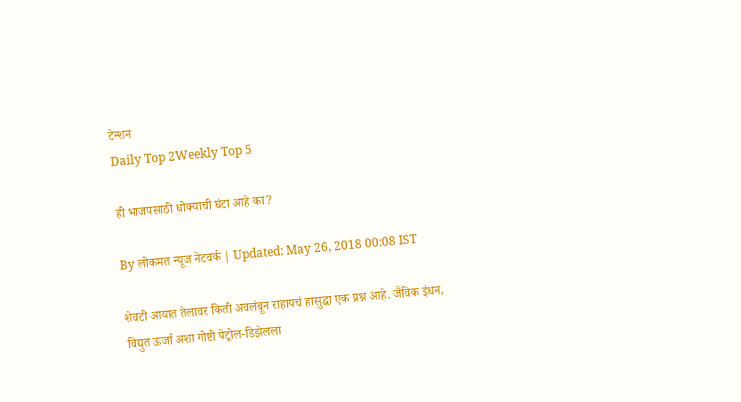टेन्शन
Daily Top 2Weekly Top 5

ही भाजपसाठी धोक्याची घंटा आहे का?

By लोकमत न्यूज नेटवर्क | Updated: May 26, 2018 00:08 IST

शेवटी आयात तेलावर किती अवलंबून राहायचं हासुद्धा एक प्रश्न आहे. जैविक इंधन, विद्युत ऊर्जा अशा गोष्टी पेट्रोल-डिझेलला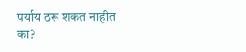पर्याय ठरू शकत नाहीत का?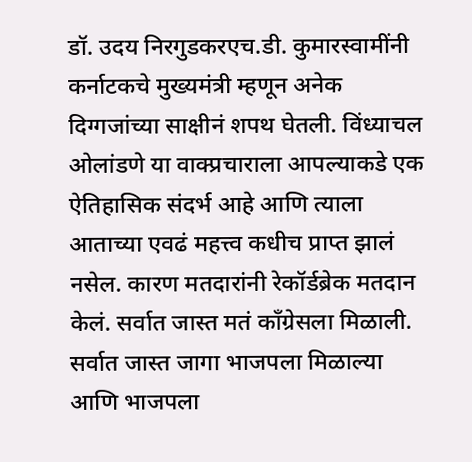डॉ. उदय निरगुडकरएच.डी. कुमारस्वामींनी कर्नाटकचे मुख्यमंत्री म्हणून अनेक दिग्गजांच्या साक्षीनं शपथ घेतली. विंध्याचल ओलांडणे या वाक्प्रचाराला आपल्याकडे एक ऐतिहासिक संदर्भ आहे आणि त्याला आताच्या एवढं महत्त्व कधीच प्राप्त झालं नसेल. कारण मतदारांनी रेकॉर्डब्रेक मतदान केलं. सर्वात जास्त मतं काँग्रेसला मिळाली. सर्वात जास्त जागा भाजपला मिळाल्या आणि भाजपला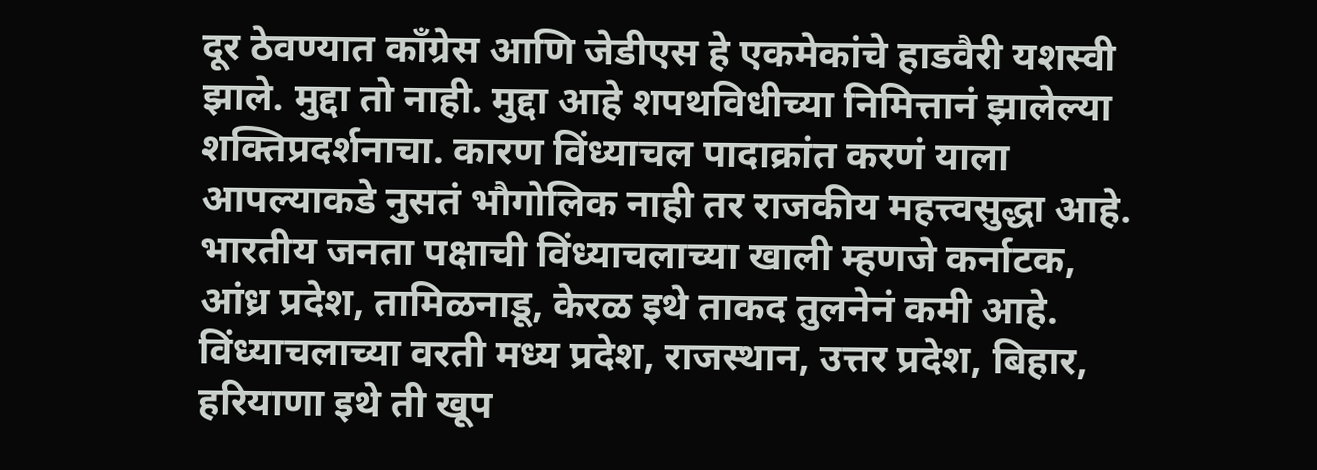दूर ठेवण्यात काँग्रेस आणि जेडीएस हे एकमेकांचे हाडवैरी यशस्वी झाले. मुद्दा तो नाही. मुद्दा आहे शपथविधीच्या निमित्तानं झालेल्या शक्तिप्रदर्शनाचा. कारण विंध्याचल पादाक्रांत करणं याला आपल्याकडे नुसतं भौगोलिक नाही तर राजकीय महत्त्वसुद्धा आहे. भारतीय जनता पक्षाची विंध्याचलाच्या खाली म्हणजे कर्नाटक, आंध्र प्रदेश, तामिळनाडू, केरळ इथे ताकद तुलनेनं कमी आहे. विंध्याचलाच्या वरती मध्य प्रदेश, राजस्थान, उत्तर प्रदेश, बिहार, हरियाणा इथे ती खूप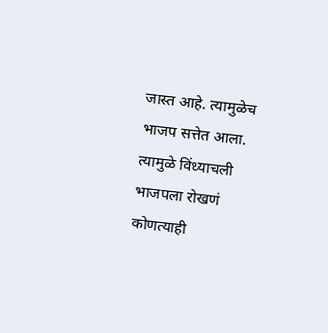जास्त आहे. त्यामुळेच भाजप सत्तेत आला. त्यामुळे विंध्याचली भाजपला रोखणं कोणत्याही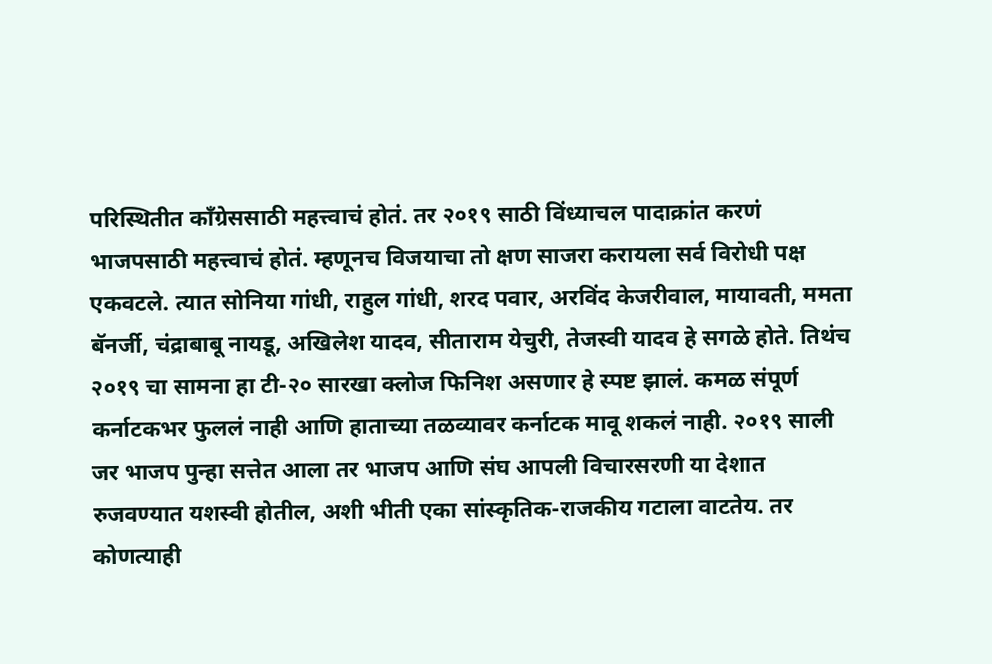परिस्थितीत काँग्रेससाठी महत्त्वाचं होतं. तर २०१९ साठी विंध्याचल पादाक्रांत करणं भाजपसाठी महत्त्वाचं होतं. म्हणूनच विजयाचा तो क्षण साजरा करायला सर्व विरोधी पक्ष एकवटले. त्यात सोनिया गांधी, राहुल गांधी, शरद पवार, अरविंद केजरीवाल, मायावती, ममता बॅनर्जी, चंद्राबाबू नायडू, अखिलेश यादव, सीताराम येचुरी, तेजस्वी यादव हे सगळे होते. तिथंच २०१९ चा सामना हा टी-२० सारखा क्लोज फिनिश असणार हे स्पष्ट झालं. कमळ संपूर्ण कर्नाटकभर फुललं नाही आणि हाताच्या तळव्यावर कर्नाटक मावू शकलं नाही. २०१९ साली जर भाजप पुन्हा सत्तेत आला तर भाजप आणि संघ आपली विचारसरणी या देशात रुजवण्यात यशस्वी होतील, अशी भीती एका सांस्कृतिक-राजकीय गटाला वाटतेय. तर कोणत्याही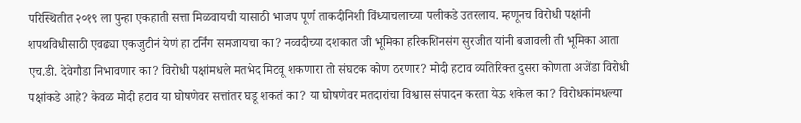परिस्थितीत २०१९ ला पुन्हा एकहाती सत्ता मिळवायची यासाठी भाजप पूर्ण ताकदीनिशी विंध्याचलाच्या पलीकडे उतरलाय. म्हणूनच विरोधी पक्षांनी शपथविधीसाठी एवढ्या एकजुटीनं येणं हा टर्निंग समजायचा का? नव्वदीच्या दशकात जी भूमिका हरिकशिनसंग सुरजीत यांनी बजावली ती भूमिका आता एच.डी. देवेगौडा निभावणार का? विरोधी पक्षांमधले मतभेद मिटवू शकणारा तो संघटक कोण ठरणार? मोदी हटाव व्यतिरिक्त दुसरा कोणता अजेंडा विरोधी पक्षांकडे आहे? केवळ मोदी हटाव या घोषणेवर सत्तांतर घडू शकतं का? या घोषणेवर मतदारांचा विश्वास संपादन करता येऊ शकेल का? विरोधकांमधल्या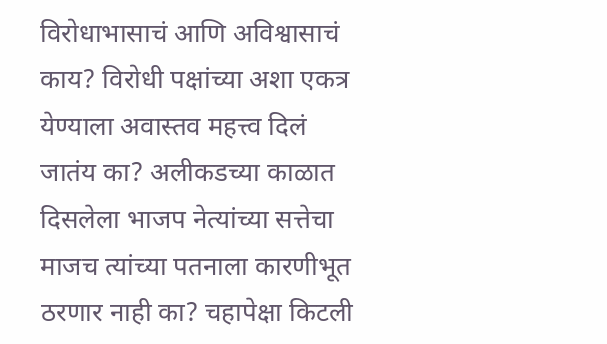विरोधाभासाचं आणि अविश्वासाचं काय? विरोधी पक्षांच्या अशा एकत्र येण्याला अवास्तव महत्त्व दिलं जातंय का? अलीकडच्या काळात दिसलेला भाजप नेत्यांच्या सत्तेचा माजच त्यांच्या पतनाला कारणीभूत ठरणार नाही का? चहापेक्षा किटली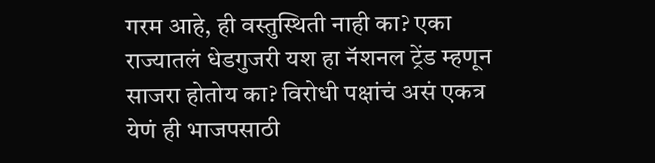गरम आहे, ही वस्तुस्थिती नाही का? एका राज्यातलं धेडगुजरी यश हा नॅशनल ट्रेंड म्हणून साजरा होतोय का? विरोधी पक्षांचं असं एकत्र येणं ही भाजपसाठी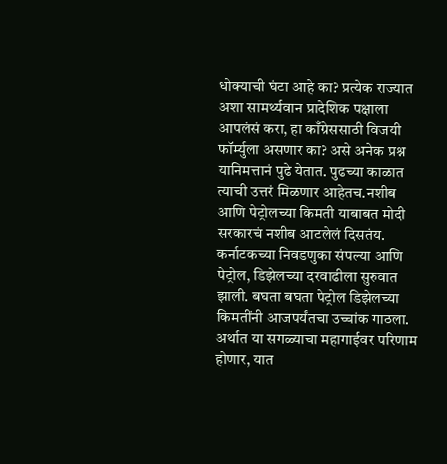धोक्याची घंटा आहे का? प्रत्येक राज्यात अशा सामर्थ्यवान प्रादेशिक पक्षाला आपलंसं करा, हा काँग्रेससाठी विजयी फॉर्म्युला असणार का? असे अनेक प्रश्न यानिमत्तानं पुढे येतात. पुढच्या काळात त्याची उत्तरं मिळणार आहेतच.नशीब आणि पेट्रोलच्या किमती याबाबत मोदी सरकारचं नशीब आटलेलं दिसतंय. कर्नाटकच्या निवडणुका संपल्या आणि पेट्रोल, डिझेलच्या दरवाढीला सुरुवात झाली. बघता बघता पेट्रोल डिझेलच्या किमतींनी आजपर्यंतचा उच्चांक गाठला. अर्थात या सगळ्याचा महागाईवर परिणाम होणार, यात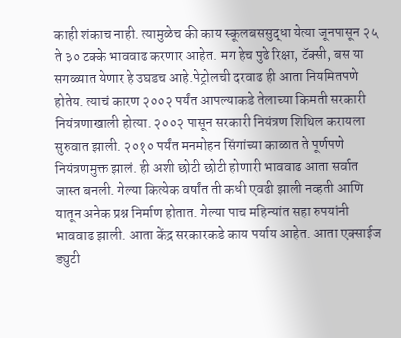काही शंकाच नाही. त्यामुळेच की काय स्कूलबससुद्धा येत्या जूनपासून २५ ते ३० टक्के भाववाढ करणार आहेत. मग हेच पुढे रिक्षा, टॅक्सी, बस या सगळ्यात येणार हे उघडच आहे.पेट्रोलची दरवाढ ही आता नियमितपणे होतेय. त्याचं कारण २००२ पर्यंत आपल्याकडे तेलाच्या किमती सरकारी नियंत्रणाखाली होत्या. २००२ पासून सरकारी नियंत्रण शिथिल करायला सुरुवात झाली. २०१० पर्यंत मनमोहन सिंगांच्या काळात ते पूर्णपणे नियंत्रणमुक्त झालं. ही अशी छोटी छोटी होणारी भाववाढ आता सर्वात जास्त बनली. गेल्या कित्येक वर्षांत ती कधी एवढी झाली नव्हती आणि यातून अनेक प्रश्न निर्माण होतात. गेल्या पाच महिन्यांत सहा रुपयांनी भाववाढ झाली. आता केंद्र सरकारकडे काय पर्याय आहेत. आता एक्साईज ड्युटी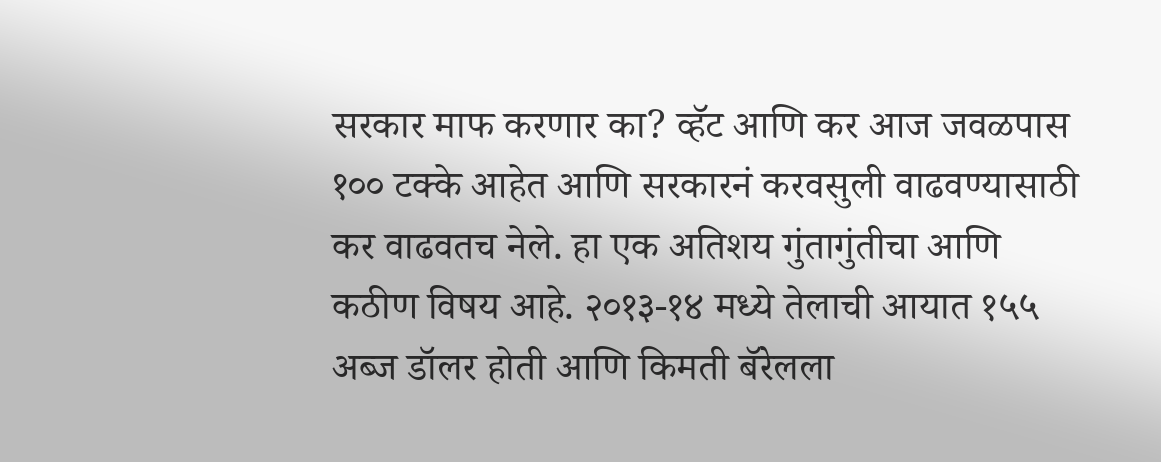सरकार माफ करणार का? व्हॅट आणि कर आज जवळपास १०० टक्के आहेत आणि सरकारनं करवसुली वाढवण्यासाठी कर वाढवतच नेले. हा एक अतिशय गुंतागुंतीचा आणि कठीण विषय आहे. २०१३-१४ मध्ये तेलाची आयात १५५ अब्ज डॉलर होती आणि किमती बॅरेलला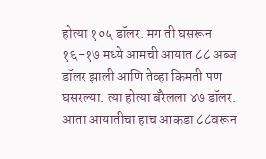होत्या १०५ डॉलर. मग ती घसरून १६-१७ मध्ये आमची आयात ८८ अब्ज डॉलर झाली आणि तेव्हा किमती पण घसरल्या. त्या होत्या बॅरेलला ४७ डॉलर. आता आयातीचा हाच आकडा ८८वरून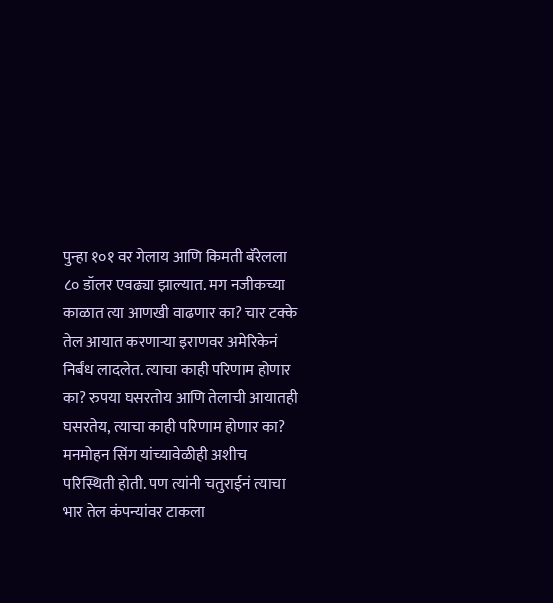पुन्हा १०१ वर गेलाय आणि किमती बॅरेलला ८० डॉलर एवढ्या झाल्यात. मग नजीकच्या काळात त्या आणखी वाढणार का? चार टक्के तेल आयात करणाऱ्या इराणवर अमेरिकेनं निर्बंध लादलेत. त्याचा काही परिणाम होणार का? रुपया घसरतोय आणि तेलाची आयातही घसरतेय, त्याचा काही परिणाम होणार का? मनमोहन सिंग यांच्यावेळीही अशीच परिस्थिती होती. पण त्यांनी चतुराईनं त्याचा भार तेल कंपन्यांवर टाकला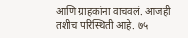आणि ग्राहकांना वाचवलं. आजही तशीच परिस्थिती आहे. ७५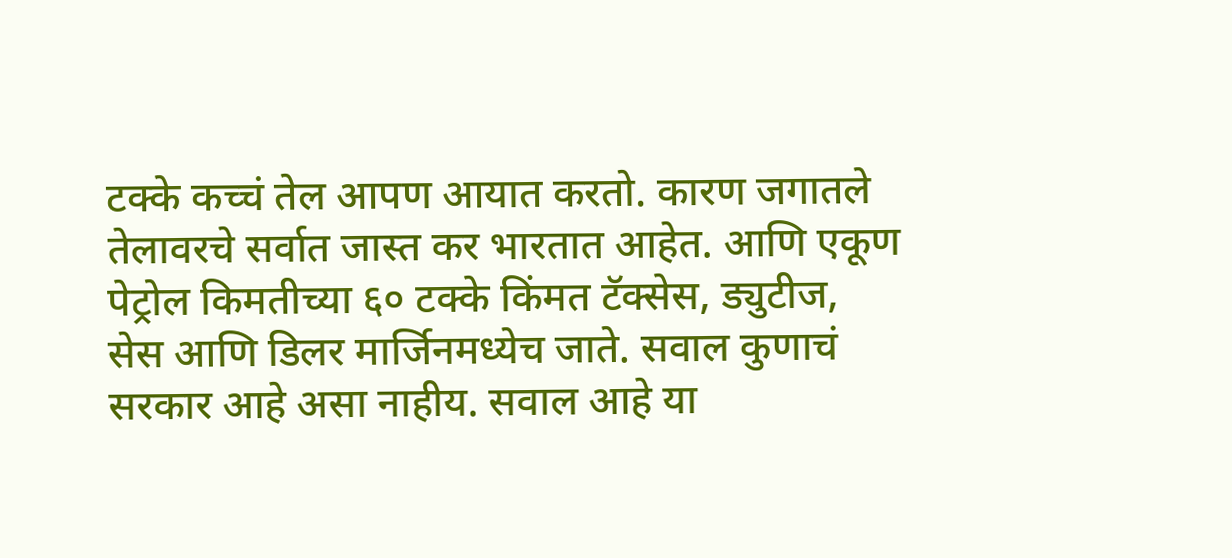टक्के कच्चं तेल आपण आयात करतो. कारण जगातले तेलावरचे सर्वात जास्त कर भारतात आहेत. आणि एकूण पेट्रोल किमतीच्या ६० टक्के किंमत टॅक्सेस, ड्युटीज, सेस आणि डिलर मार्जिनमध्येच जाते. सवाल कुणाचं सरकार आहे असा नाहीय. सवाल आहे या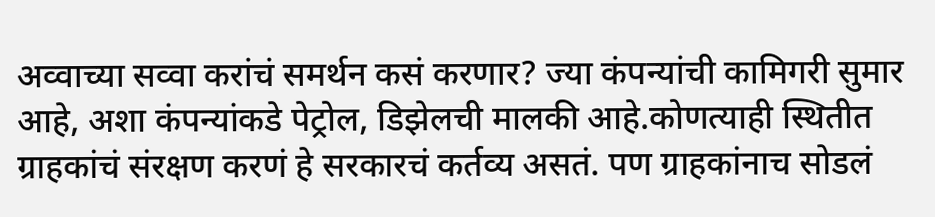अव्वाच्या सव्वा करांचं समर्थन कसं करणार? ज्या कंपन्यांची कामिगरी सुमार आहे, अशा कंपन्यांकडे पेट्रोल, डिझेलची मालकी आहे.कोणत्याही स्थितीत ग्राहकांचं संरक्षण करणं हे सरकारचं कर्तव्य असतं. पण ग्राहकांनाच सोडलं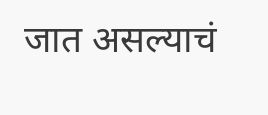जात असल्याचं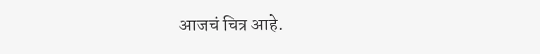आजचं चित्र आहे.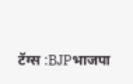टॅग्स :BJPभाजपा